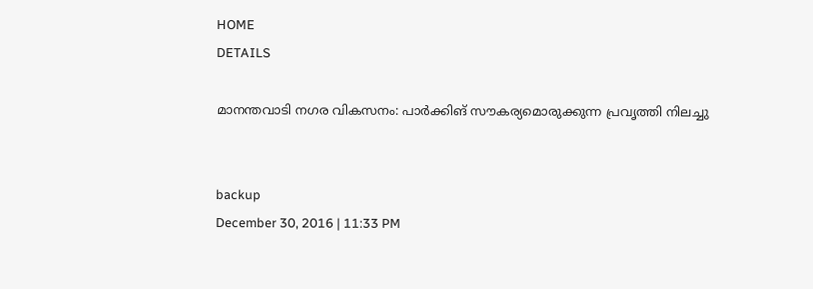HOME
DETAILS

മാനന്തവാടി നഗര വികസനം: പാര്‍ക്കിങ് സൗകര്യമൊരുക്കുന്ന പ്രവൃത്തി നിലച്ചു


backup
December 30, 2016 | 11:33 PM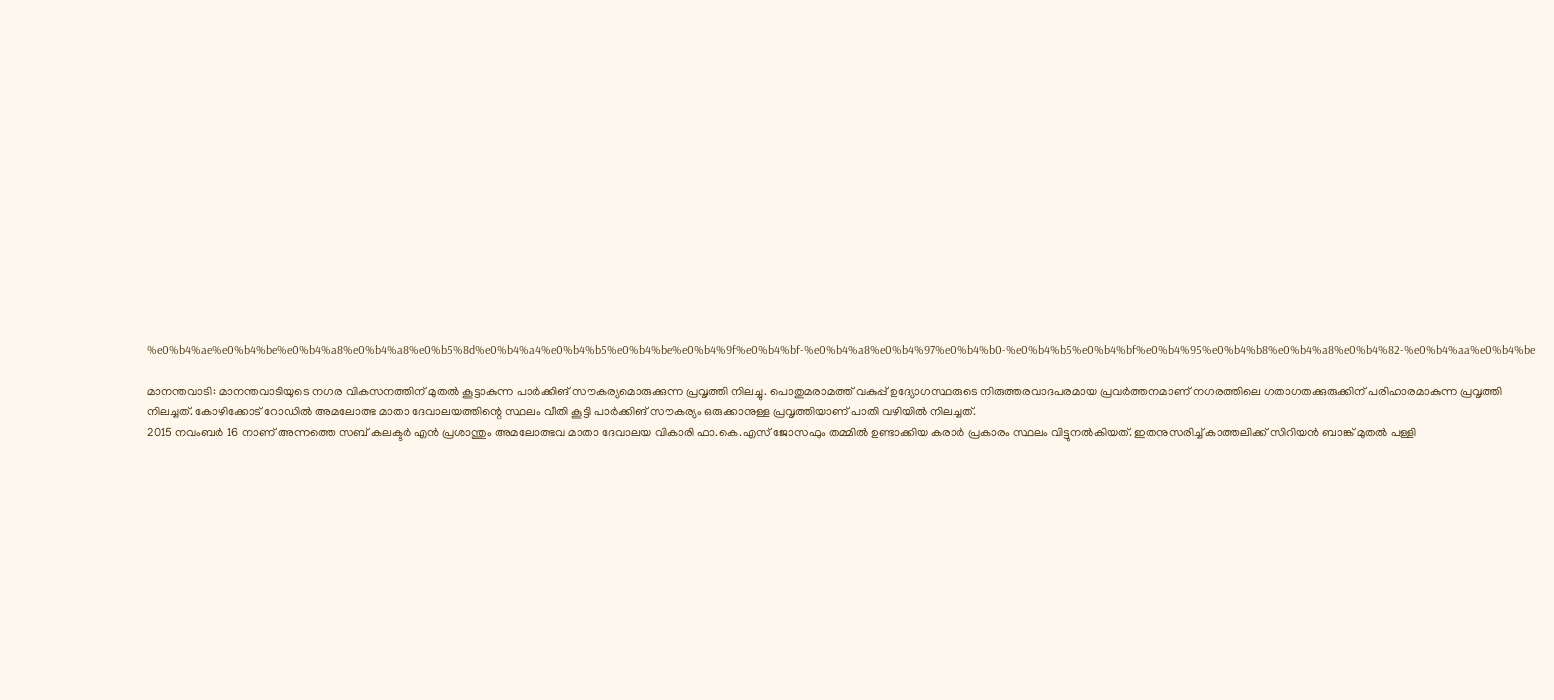%e0%b4%ae%e0%b4%be%e0%b4%a8%e0%b4%a8%e0%b5%8d%e0%b4%a4%e0%b4%b5%e0%b4%be%e0%b4%9f%e0%b4%bf-%e0%b4%a8%e0%b4%97%e0%b4%b0-%e0%b4%b5%e0%b4%bf%e0%b4%95%e0%b4%b8%e0%b4%a8%e0%b4%82-%e0%b4%aa%e0%b4%be

മാനന്തവാടി: മാനന്തവാടിയുടെ നഗര വികസനത്തിന് മുതല്‍ കൂട്ടാകുന്ന പാര്‍ക്കിങ് സൗകര്യമൊരുക്കുന്ന പ്രവൃത്തി നിലച്ചു. പൊതുമരാമത്ത് വകുപ്പ് ഉദ്യോഗസ്ഥരുടെ നിരുത്തരവാദപരമായ പ്രവര്‍ത്തനമാണ് നഗരത്തിലെ ഗതാഗതക്കുരുക്കിന് പരിഹാരമാകുന്ന പ്രവൃത്തി നിലച്ചത്. കോഴിക്കോട് റോഡില്‍ അമലോത്ഭ മാതാ ദേവാലയത്തിന്റെ സ്ഥലം വീതി കൂട്ടി പാര്‍ക്കിങ് സൗകര്യം ഒരുക്കാനുള്ള പ്രവൃത്തിയാണ് പാതി വഴിയില്‍ നിലച്ചത്.
2015 നവംബര്‍ 16 നാണ് അന്നത്തെ സബ് കലക്ടര്‍ എന്‍ പ്രശാന്തും അമലോത്ഭവ മാതാ ദേവാലയ വികാരി ഫാ.കെ.എസ് ജോസഫും തമ്മില്‍ ഉണ്ടാക്കിയ കരാര്‍ പ്രകാരം സ്ഥലം വിട്ടുനല്‍കിയത്. ഇതനുസരിച്ച് കാത്തലിക്ക് സിറിയന്‍ ബാങ്ക് മുതല്‍ പള്ളി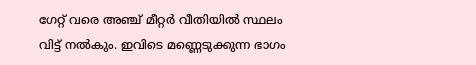ഗേറ്റ് വരെ അഞ്ച് മീറ്റര്‍ വീതിയില്‍ സ്ഥലം വിട്ട് നല്‍കും. ഇവിടെ മണ്ണെടുക്കുന്ന ഭാഗം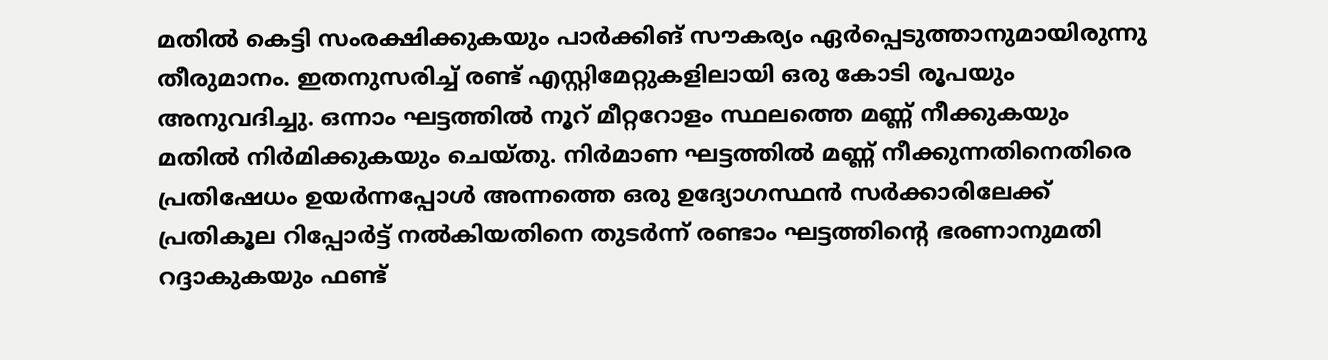മതില്‍ കെട്ടി സംരക്ഷിക്കുകയും പാര്‍ക്കിങ് സൗകര്യം ഏര്‍പ്പെടുത്താനുമായിരുന്നു തീരുമാനം. ഇതനുസരിച്ച് രണ്ട് എസ്റ്റിമേറ്റുകളിലായി ഒരു കോടി രൂപയും അനുവദിച്ചു. ഒന്നാം ഘട്ടത്തില്‍ നൂറ് മീറ്ററോളം സ്ഥലത്തെ മണ്ണ് നീക്കുകയും മതില്‍ നിര്‍മിക്കുകയും ചെയ്തു. നിര്‍മാണ ഘട്ടത്തില്‍ മണ്ണ് നീക്കുന്നതിനെതിരെ പ്രതിഷേധം ഉയര്‍ന്നപ്പോള്‍ അന്നത്തെ ഒരു ഉദ്യോഗസ്ഥന്‍ സര്‍ക്കാരിലേക്ക് പ്രതികൂല റിപ്പോര്‍ട്ട് നല്‍കിയതിനെ തുടര്‍ന്ന് രണ്ടാം ഘട്ടത്തിന്റെ ഭരണാനുമതി റദ്ദാകുകയും ഫണ്ട്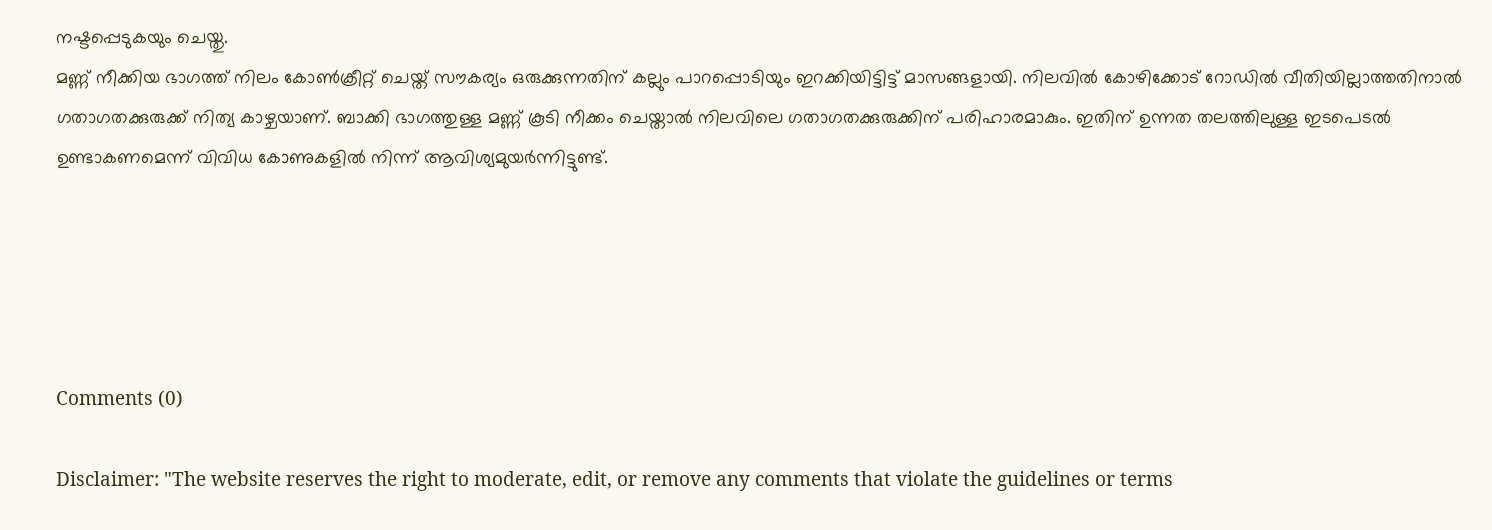നഷ്ടപ്പെടുകയും ചെയ്തു.
മണ്ണ് നീക്കിയ ഭാഗത്ത് നിലം കോണ്‍ക്രീറ്റ് ചെയ്ത് സൗകര്യം ഒരുക്കുന്നതിന് കല്ലും പാറപ്പൊടിയും ഇറക്കിയിട്ടിട്ട് മാസങ്ങളായി. നിലവില്‍ കോഴിക്കോട് റോഡില്‍ വീതിയില്ലാത്തതിനാല്‍ ഗതാഗതക്കുരുക്ക് നിത്യ കാഴ്ചയാണ്. ബാക്കി ഭാഗത്തുള്ള മണ്ണ് കൂടി നീക്കം ചെയ്താല്‍ നിലവിലെ ഗതാഗതക്കുരുക്കിന് പരിഹാരമാകും. ഇതിന് ഉന്നത തലത്തിലുള്ള ഇടപെടല്‍ ഉണ്ടാകണമെന്ന് വിവിധ കോണുകളില്‍ നിന്ന് ആവിശ്യമുയര്‍ന്നിട്ടുണ്ട്.





Comments (0)

Disclaimer: "The website reserves the right to moderate, edit, or remove any comments that violate the guidelines or terms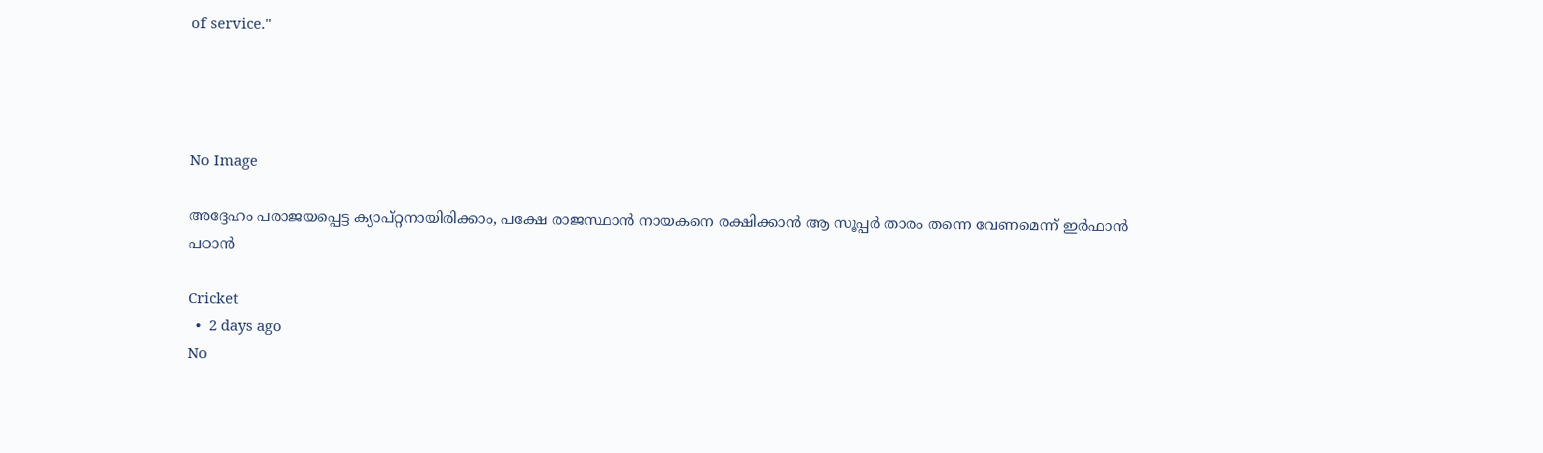of service."




No Image

അദ്ദേഹം പരാജയപ്പെട്ട ക്യാപ്റ്റനായിരിക്കാം, പക്ഷേ രാജസ്ഥാൻ നായകനെ രക്ഷിക്കാൻ ആ സൂപ്പർ താരം തന്നെ വേണമെന്ന് ഇർഫാൻ പഠാൻ

Cricket
  •  2 days ago
No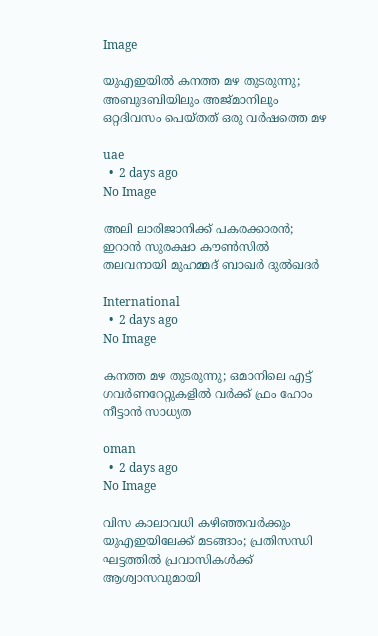Image

യുഎഇയിൽ കനത്ത മഴ തുടരുന്നു; അബുദബിയിലും അജ്മാനിലും ഒറ്റദിവസം പെയ്തത് ഒരു വർഷത്തെ മഴ

uae
  •  2 days ago
No Image

അലി ലാരിജാനിക്ക് പകരക്കാരൻ; ഇറാൻ സുരക്ഷാ കൗൺസിൽ തലവനായി മുഹമ്മദ് ബാഖർ ദുൽഖദർ

International
  •  2 days ago
No Image

കനത്ത മഴ തുടരുന്നു; ഒമാനിലെ എട്ട് ഗവര്‍ണറേറ്റുകളില്‍ വര്‍ക്ക് ഫ്രം ഹോം നീട്ടാന്‍ സാധ്യത

oman
  •  2 days ago
No Image

വിസ കാലാവധി കഴിഞ്ഞവർക്കും യുഎഇയിലേക്ക് മടങ്ങാം; പ്രതിസന്ധി ഘട്ടത്തിൽ പ്രവാസികൾക്ക് ആശ്വാസവുമായി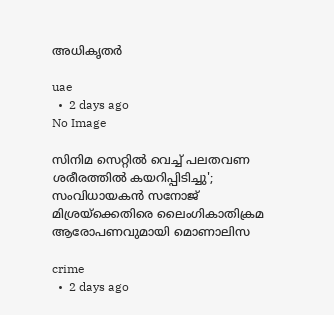അധികൃതർ‌

uae
  •  2 days ago
No Image

സിനിമ സെറ്റിൽ വെച്ച് പലതവണ ശരീരത്തിൽ കയറിപ്പിടിച്ചു'; സംവിധായകൻ സനോജ് മിശ്രയ്‌ക്കെതിരെ ലൈംഗികാതിക്രമ ആരോപണവുമായി മൊണാലിസ

crime
  •  2 days ago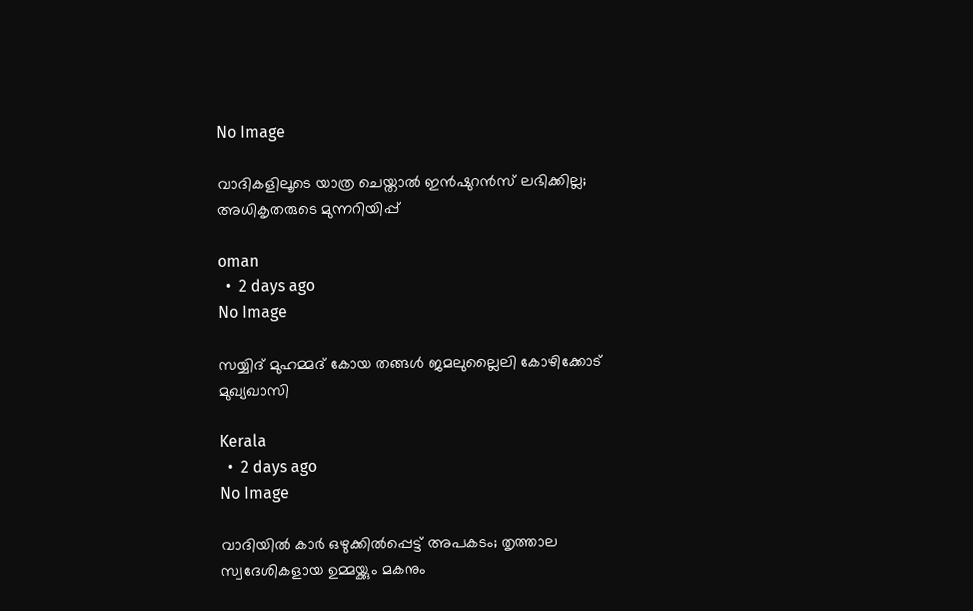No Image

വാദികളിലൂടെ യാത്ര ചെയ്താല്‍ ഇന്‍ഷുറന്‍സ് ലഭിക്കില്ല; അധികൃതരുടെ മുന്നറിയിപ്പ്

oman
  •  2 days ago
No Image

സയ്യിദ് മുഹമ്മദ് കോയ തങ്ങൾ ജമലുല്ലൈലി കോഴിക്കോട് മുഖ്യഖാസി

Kerala
  •  2 days ago
No Image

വാദിയിൽ കാർ ഒഴുക്കിൽപ്പെട്ട് അപകടം; തൃത്താല സ്വദേശികളായ ഉമ്മയ്ക്കും മകനും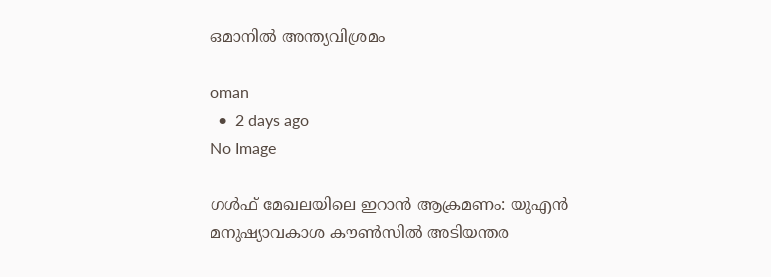ഒമാനിൽ അന്ത്യവിശ്രമം

oman
  •  2 days ago
No Image

ഗൾഫ് മേഖലയിലെ ഇറാൻ ആക്രമണം: യുഎൻ മനുഷ്യാവകാശ കൗൺസിൽ അടിയന്തര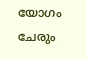യോഗം ചേരും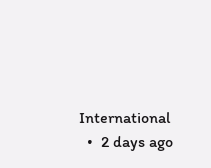International
  •  2 days ago